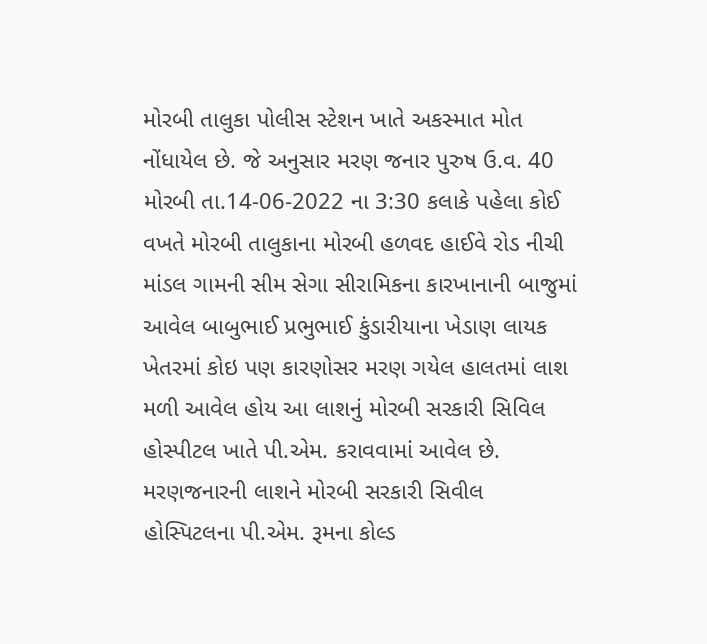મોરબી તાલુકા પોલીસ સ્ટેશન ખાતે અકસ્માત મોત નોંધાયેલ છે. જે અનુસાર મરણ જનાર પુરુષ ઉ.વ. 40 મોરબી તા.14-06-2022 ના 3:30 કલાકે પહેલા કોઈ વખતે મોરબી તાલુકાના મોરબી હળવદ હાઈવે રોડ નીચી માંડલ ગામની સીમ સેગા સીરામિકના કારખાનાની બાજુમાં આવેલ બાબુભાઈ પ્રભુભાઈ કુંડારીયાના ખેડાણ લાયક ખેતરમાં કોઇ પણ કારણોસર મરણ ગયેલ હાલતમાં લાશ મળી આવેલ હોય આ લાશનું મોરબી સરકારી સિવિલ હોસ્પીટલ ખાતે પી.એમ. કરાવવામાં આવેલ છે.
મરણજનારની લાશને મોરબી સરકારી સિવીલ હોસ્પિટલના પી.એમ. રૂમના કોલ્ડ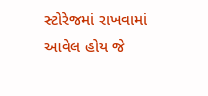સ્ટોરેજમાં રાખવામાં આવેલ હોય જે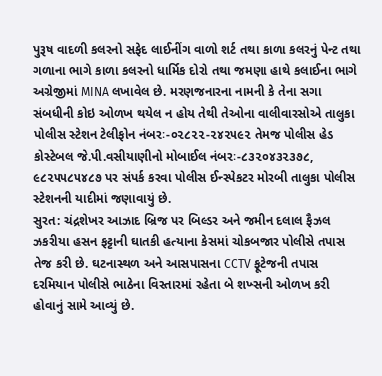પુરૂષ વાદળી કલરનો સફેદ લાઈનીંગ વાળો શર્ટ તથા કાળા કલરનું પેન્ટ તથા ગળાના ભાગે કાળા કલરનો ધાર્મિક દોરો તથા જમણા હાથે કલાઈના ભાગે અગ્રેજીમાં MINA લખાવેલ છે. મરણજનારના નામની કે તેના સગા સંબધીની કોઇ ઓળખ થયેલ ન હોય તેથી તેઓના વાલીવારસોએ તાલુકા પોલીસ સ્ટેશન ટેલીફોન નંબરઃ-૦૨૮૨૨-૨૪૨૫૯૨ તેમજ પોલીસ હેડ કોસ્ટેબલ જે.પી.વસીયાણીનો મોબાઈલ નંબરઃ-૮૩૨૦૪૩૨૩૭૮, ૯૮૨૫૫૮૫૪૮૭ પર સંપર્ક કરવા પોલીસ ઈન્સ્પેકટર મોરબી તાલુકા પોલીસ સ્ટેશનની યાદીમાં જણાવાયું છે.
સુરત: ચંદ્રશેખર આઝાદ બ્રિજ પર બિલ્ડર અને જમીન દલાલ ફૈઝલ ઝકરીયા હસન ફટ્ટાની ઘાતકી હત્યાના કેસમાં ચોકબજાર પોલીસે તપાસ તેજ કરી છે. ઘટનાસ્થળ અને આસપાસના CCTV ફૂટેજની તપાસ દરમિયાન પોલીસે ભાઠેના વિસ્તારમાં રહેતા બે શખ્સની ઓળખ કરી હોવાનું સામે આવ્યું છે.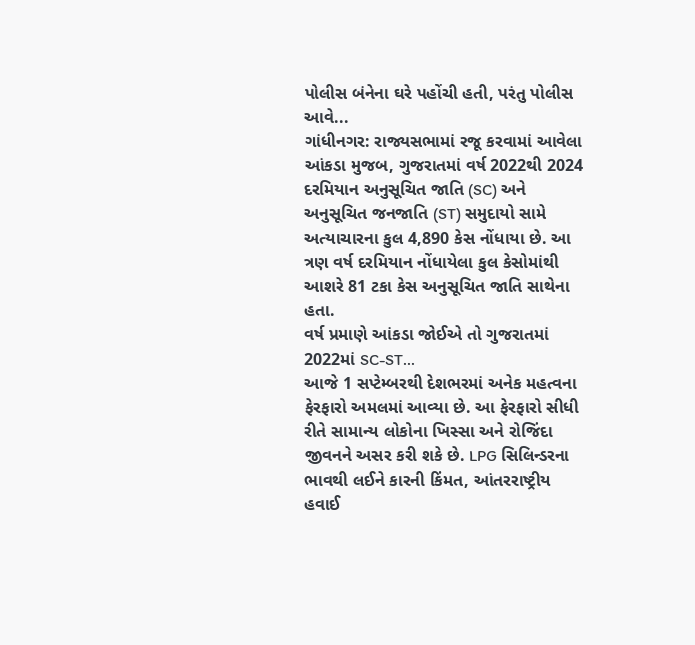પોલીસ બંનેના ઘરે પહોંચી હતી, પરંતુ પોલીસ આવે...
ગાંધીનગર: રાજ્યસભામાં રજૂ કરવામાં આવેલા આંકડા મુજબ, ગુજરાતમાં વર્ષ 2022થી 2024 દરમિયાન અનુસૂચિત જાતિ (SC) અને અનુસૂચિત જનજાતિ (ST) સમુદાયો સામે અત્યાચારના કુલ 4,890 કેસ નોંધાયા છે. આ ત્રણ વર્ષ દરમિયાન નોંધાયેલા કુલ કેસોમાંથી આશરે 81 ટકા કેસ અનુસૂચિત જાતિ સાથેના હતા.
વર્ષ પ્રમાણે આંકડા જોઈએ તો ગુજરાતમાં 2022માં SC-ST...
આજે 1 સપ્ટેમ્બરથી દેશભરમાં અનેક મહત્વના ફેરફારો અમલમાં આવ્યા છે. આ ફેરફારો સીધી રીતે સામાન્ય લોકોના ખિસ્સા અને રોજિંદા જીવનને અસર કરી શકે છે. LPG સિલિન્ડરના ભાવથી લઈને કારની કિંમત, આંતરરાષ્ટ્રીય હવાઈ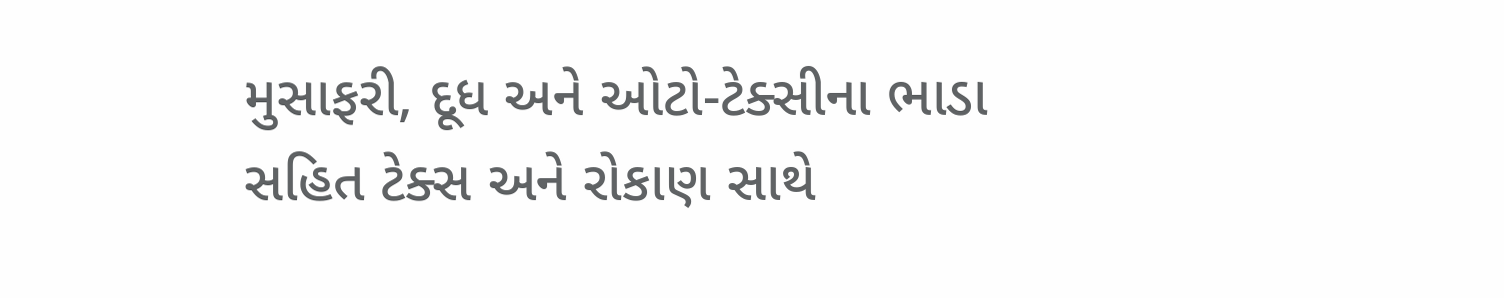મુસાફરી, દૂધ અને ઓટો-ટેક્સીના ભાડા સહિત ટેક્સ અને રોકાણ સાથે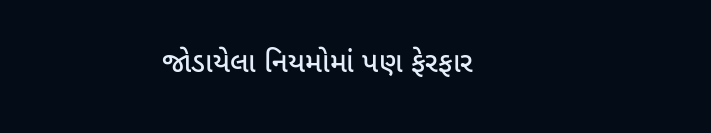જોડાયેલા નિયમોમાં પણ ફેરફાર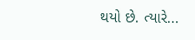થયો છે. ત્યારે...